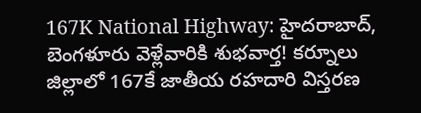167K National Highway: హైదరాబాద్, బెంగళూరు వెళ్లేవారికి శుభవార్త! కర్నూలు జిల్లాలో 167కే జాతీయ రహదారి విస్తరణ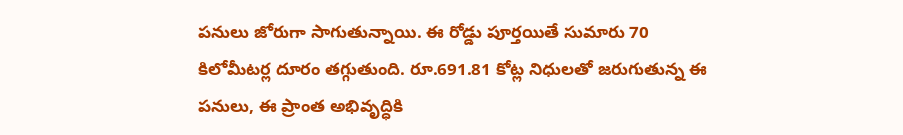పనులు జోరుగా సాగుతున్నాయి. ఈ రోడ్డు పూర్తయితే సుమారు 70 కిలోమీటర్ల దూరం తగ్గుతుంది. రూ.691.81 కోట్ల నిధులతో జరుగుతున్న ఈ పనులు, ఈ ప్రాంత అభివృద్ధికి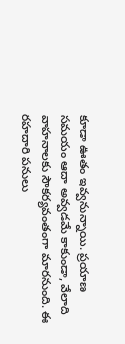కూడా ఊతం ఇవ్వనున్నాయి. ప్రయాణ సమయం ఆదా అవ్వడమే కాకుండా, వేలాది వాహనాలకు సౌకర్యవంతంగా మారనుంది. ఈ రహదారి పనులు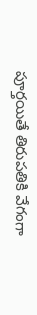పూర్తయితే తిరుపతికి వేగంగా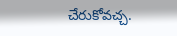చేరుకోవచ్చ.